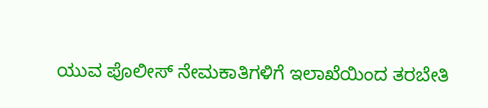ಯುವ ಪೊಲೀಸ್ ನೇಮಕಾತಿಗಳಿಗೆ ಇಲಾಖೆಯಿಂದ ತರಬೇತಿ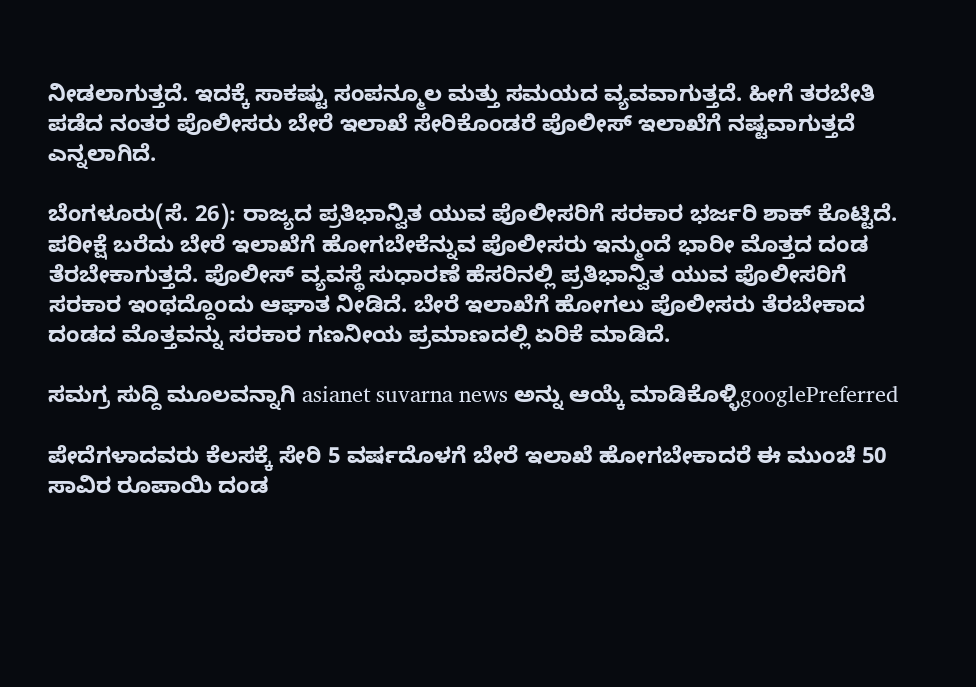ನೀಡಲಾಗುತ್ತದೆ. ಇದಕ್ಕೆ ಸಾಕಷ್ಟು ಸಂಪನ್ಮೂಲ ಮತ್ತು ಸಮಯದ ವ್ಯವವಾಗುತ್ತದೆ. ಹೀಗೆ ತರಬೇತಿ ಪಡೆದ ನಂತರ ಪೊಲೀಸರು ಬೇರೆ ಇಲಾಖೆ ಸೇರಿಕೊಂಡರೆ ಪೊಲೀಸ್ ಇಲಾಖೆಗೆ ನಷ್ಟವಾಗುತ್ತದೆ ಎನ್ನಲಾಗಿದೆ.

ಬೆಂಗಳೂರು(ಸೆ. 26): ರಾಜ್ಯದ ಪ್ರತಿಭಾನ್ವಿತ ಯುವ ಪೊಲೀಸರಿಗೆ ಸರಕಾರ ಭರ್ಜರಿ ಶಾಕ್ ಕೊಟ್ಟಿದೆ. ಪರೀಕ್ಷೆ ಬರೆದು ಬೇರೆ ಇಲಾಖೆಗೆ ಹೋಗಬೇಕೆನ್ನುವ ಪೊಲೀಸರು ಇನ್ಮುಂದೆ ಭಾರೀ ಮೊತ್ತದ ದಂಡ ತೆರಬೇಕಾಗುತ್ತದೆ. ಪೊಲೀಸ್ ವ್ಯವಸ್ಥೆ ಸುಧಾರಣೆ ಹೆಸರಿನಲ್ಲಿ ಪ್ರತಿಭಾನ್ವಿತ ಯುವ ಪೊಲೀಸರಿಗೆ ಸರಕಾರ ಇಂಥದ್ದೊಂದು ಆಘಾತ ನೀಡಿದೆ. ಬೇರೆ ಇಲಾಖೆಗೆ ಹೋಗಲು ಪೊಲೀಸರು ತೆರಬೇಕಾದ ದಂಡದ ಮೊತ್ತವನ್ನು ಸರಕಾರ ಗಣನೀಯ ಪ್ರಮಾಣದಲ್ಲಿ ಏರಿಕೆ ಮಾಡಿದೆ.

ಸಮಗ್ರ ಸುದ್ದಿ ಮೂಲವನ್ನಾಗಿ asianet suvarna news ಅನ್ನು ಆಯ್ಕೆ ಮಾಡಿಕೊಳ್ಳಿgooglePreferred

ಪೇದೆಗಳಾದವರು ಕೆಲಸಕ್ಕೆ ಸೇರಿ 5 ವರ್ಷದೊಳಗೆ ಬೇರೆ ಇಲಾಖೆ ಹೋಗಬೇಕಾದರೆ ಈ ಮುಂಚೆ 50 ಸಾವಿರ ರೂಪಾಯಿ ದಂಡ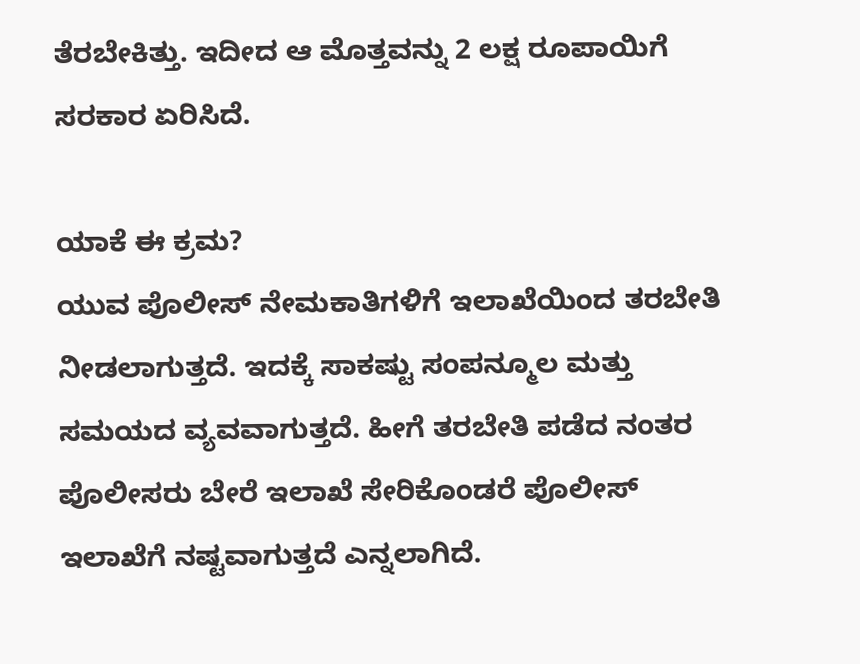ತೆರಬೇಕಿತ್ತು. ಇದೀದ ಆ ಮೊತ್ತವನ್ನು 2 ಲಕ್ಷ ರೂಪಾಯಿಗೆ ಸರಕಾರ ಏರಿಸಿದೆ.

ಯಾಕೆ ಈ ಕ್ರಮ?
ಯುವ ಪೊಲೀಸ್ ನೇಮಕಾತಿಗಳಿಗೆ ಇಲಾಖೆಯಿಂದ ತರಬೇತಿ ನೀಡಲಾಗುತ್ತದೆ. ಇದಕ್ಕೆ ಸಾಕಷ್ಟು ಸಂಪನ್ಮೂಲ ಮತ್ತು ಸಮಯದ ವ್ಯವವಾಗುತ್ತದೆ. ಹೀಗೆ ತರಬೇತಿ ಪಡೆದ ನಂತರ ಪೊಲೀಸರು ಬೇರೆ ಇಲಾಖೆ ಸೇರಿಕೊಂಡರೆ ಪೊಲೀಸ್ ಇಲಾಖೆಗೆ ನಷ್ಟವಾಗುತ್ತದೆ ಎನ್ನಲಾಗಿದೆ.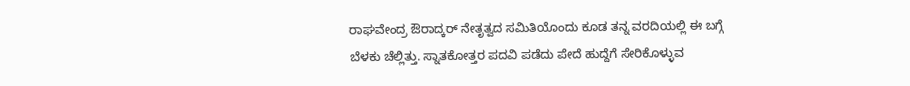ರಾಘವೇಂದ್ರ ಔರಾದ್ಕರ್ ನೇತೃತ್ವದ ಸಮಿತಿಯೊಂದು ಕೂಡ ತನ್ನ ವರದಿಯಲ್ಲಿ ಈ ಬಗ್ಗೆ ಬೆಳಕು ಚೆಲ್ಲಿತ್ತು. ಸ್ನಾತಕೋತ್ತರ ಪದವಿ ಪಡೆದು ಪೇದೆ ಹುದ್ದೆಗೆ ಸೇರಿಕೊಳ್ಳುವ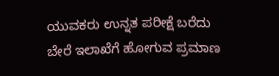ಯುವಕರು ಉನ್ನತ ಪರೀಕ್ಷೆ ಬರೆದು ಬೇರೆ ಇಲಾಖೆಗೆ ಹೋಗುವ ಪ್ರಮಾಣ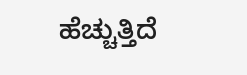ಹೆಚ್ಚುತ್ತಿದೆ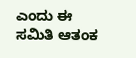ಎಂದು ಈ ಸಮಿತಿ ಆತಂಕ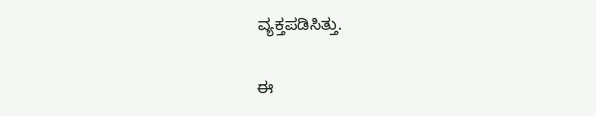ವ್ಯಕ್ತಪಡಿಸಿತ್ತು.

ಈ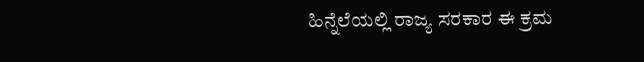ಹಿನ್ನೆಲೆಯಲ್ಲಿ ರಾಜ್ಯ ಸರಕಾರ ಈ ಕ್ರಮ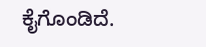ಕೈಗೊಂಡಿದೆ.